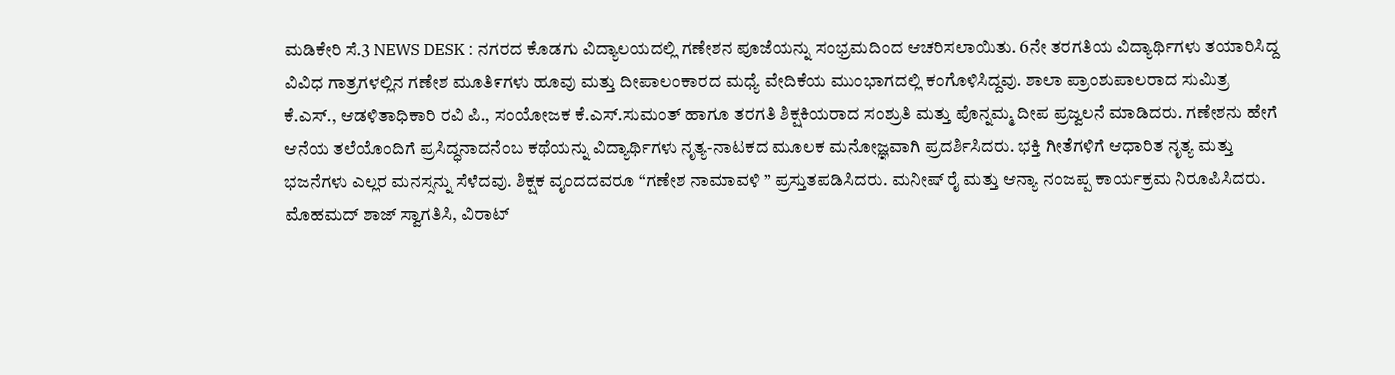ಮಡಿಕೇರಿ ಸೆ.3 NEWS DESK : ನಗರದ ಕೊಡಗು ವಿದ್ಯಾಲಯದಲ್ಲಿ ಗಣೇಶನ ಪೂಜೆಯನ್ನು ಸಂಭ್ರಮದಿಂದ ಆಚರಿಸಲಾಯಿತು. 6ನೇ ತರಗತಿಯ ವಿದ್ಯಾರ್ಥಿಗಳು ತಯಾರಿಸಿದ್ದ ವಿವಿಧ ಗಾತ್ರಗಳಲ್ಲಿನ ಗಣೇಶ ಮೂತಿ೯ಗಳು ಹೂವು ಮತ್ತು ದೀಪಾಲಂಕಾರದ ಮಧ್ಯೆ ವೇದಿಕೆಯ ಮುಂಭಾಗದಲ್ಲಿ ಕಂಗೊಳಿಸಿದ್ದವು. ಶಾಲಾ ಪ್ರಾಂಶುಪಾಲರಾದ ಸುಮಿತ್ರ ಕೆ.ಎಸ್., ಆಡಳಿತಾಧಿಕಾರಿ ರವಿ ಪಿ., ಸಂಯೋಜಕ ಕೆ.ಎಸ್.ಸುಮಂತ್ ಹಾಗೂ ತರಗತಿ ಶಿಕ್ಷಕಿಯರಾದ ಸಂಶ್ರುತಿ ಮತ್ತು ಪೊನ್ನಮ್ಮ ದೀಪ ಪ್ರಜ್ವಲನೆ ಮಾಡಿದರು. ಗಣೇಶನು ಹೇಗೆ ಆನೆಯ ತಲೆಯೊಂದಿಗೆ ಪ್ರಸಿದ್ಧನಾದನೆಂಬ ಕಥೆಯನ್ನು ವಿದ್ಯಾರ್ಥಿಗಳು ನೃತ್ಯ-ನಾಟಕದ ಮೂಲಕ ಮನೋಜ್ಞವಾಗಿ ಪ್ರದರ್ಶಿಸಿದರು. ಭಕ್ತಿ ಗೀತೆಗಳಿಗೆ ಆಧಾರಿತ ನೃತ್ಯ ಮತ್ತು ಭಜನೆಗಳು ಎಲ್ಲರ ಮನಸ್ಸನ್ನು ಸೆಳೆದವು. ಶಿಕ್ಷಕ ವೖಂದದವರೂ “ಗಣೇಶ ನಾಮಾವಳಿ ” ಪ್ರಸ್ತುತಪಡಿಸಿದರು. ಮನೀಷ್ ರೈ ಮತ್ತು ಆನ್ಯಾ ನಂಜಪ್ಪ ಕಾರ್ಯಕ್ರಮ ನಿರೂಪಿಸಿದರು. ಮೊಹಮದ್ ಶಾಜ್ ಸ್ವಾಗತಿಸಿ, ವಿರಾಟ್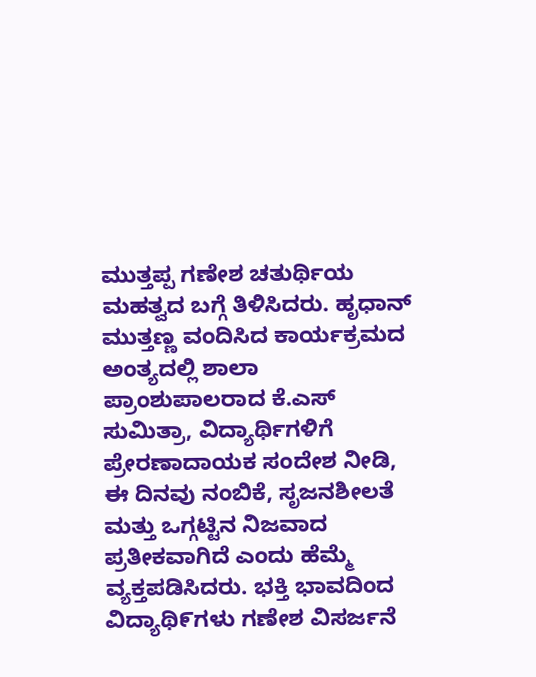ಮುತ್ತಪ್ಪ ಗಣೇಶ ಚತುರ್ಥಿಯ ಮಹತ್ವದ ಬಗ್ಗೆ ತಿಳಿಸಿದರು. ಹೃಧಾನ್ ಮುತ್ತಣ್ಣ ವಂದಿಸಿದ ಕಾರ್ಯಕ್ರಮದ ಅಂತ್ಯದಲ್ಲಿ ಶಾಲಾ ಪ್ರಾಂಶುಪಾಲರಾದ ಕೆ.ಎಸ್ ಸುಮಿತ್ರಾ, ವಿದ್ಯಾರ್ಥಿಗಳಿಗೆ ಪ್ರೇರಣಾದಾಯಕ ಸಂದೇಶ ನೀಡಿ, ಈ ದಿನವು ನಂಬಿಕೆ, ಸೃಜನಶೀಲತೆ ಮತ್ತು ಒಗ್ಗಟ್ಟಿನ ನಿಜವಾದ ಪ್ರತೀಕವಾಗಿದೆ ಎಂದು ಹೆಮ್ಮೆ ವ್ಯಕ್ತಪಡಿಸಿದರು. ಭಕ್ತಿ ಭಾವದಿಂದ ವಿದ್ಯಾಥಿ೯ಗಳು ಗಣೇಶ ವಿಸರ್ಜನೆ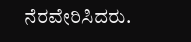ನೆರವೇರಿಸಿದರು.